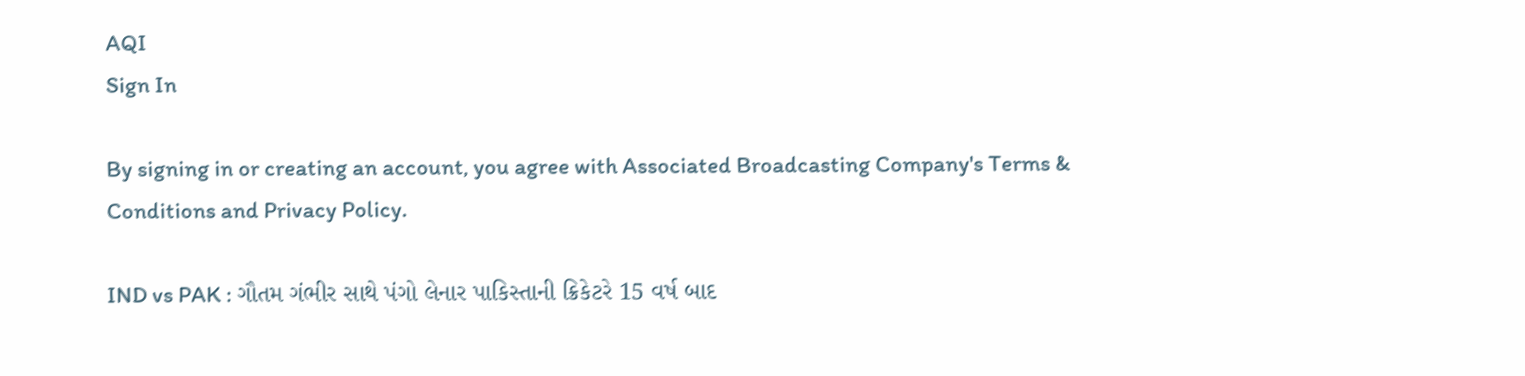AQI
Sign In

By signing in or creating an account, you agree with Associated Broadcasting Company's Terms & Conditions and Privacy Policy.

IND vs PAK : ગૌતમ ગંભીર સાથે પંગો લેનાર પાકિસ્તાની ક્રિકેટરે 15 વર્ષ બાદ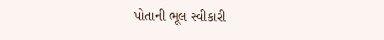પોતાની ભૂલ સ્વીકારી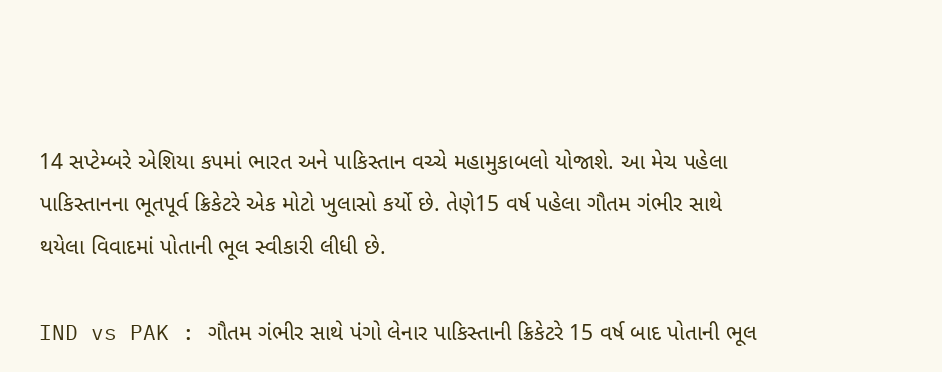14 સપ્ટેમ્બરે એશિયા કપમાં ભારત અને પાકિસ્તાન વચ્ચે મહામુકાબલો યોજાશે. આ મેચ પહેલા પાકિસ્તાનના ભૂતપૂર્વ ક્રિકેટરે એક મોટો ખુલાસો કર્યો છે. તેણે15 વર્ષ પહેલા ગૌતમ ગંભીર સાથે થયેલા વિવાદમાં પોતાની ભૂલ સ્વીકારી લીધી છે.

IND vs PAK : ગૌતમ ગંભીર સાથે પંગો લેનાર પાકિસ્તાની ક્રિકેટરે 15 વર્ષ બાદ પોતાની ભૂલ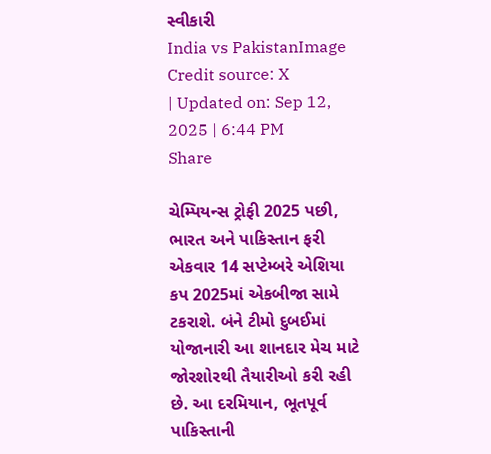સ્વીકારી
India vs PakistanImage Credit source: X
| Updated on: Sep 12, 2025 | 6:44 PM
Share

ચેમ્પિયન્સ ટ્રોફી 2025 પછી, ભારત અને પાકિસ્તાન ફરી એકવાર 14 સપ્ટેમ્બરે એશિયા કપ 2025માં એકબીજા સામે ટકરાશે. બંને ટીમો દુબઈમાં યોજાનારી આ શાનદાર મેચ માટે જોરશોરથી તૈયારીઓ કરી રહી છે. આ દરમિયાન, ભૂતપૂર્વ પાકિસ્તાની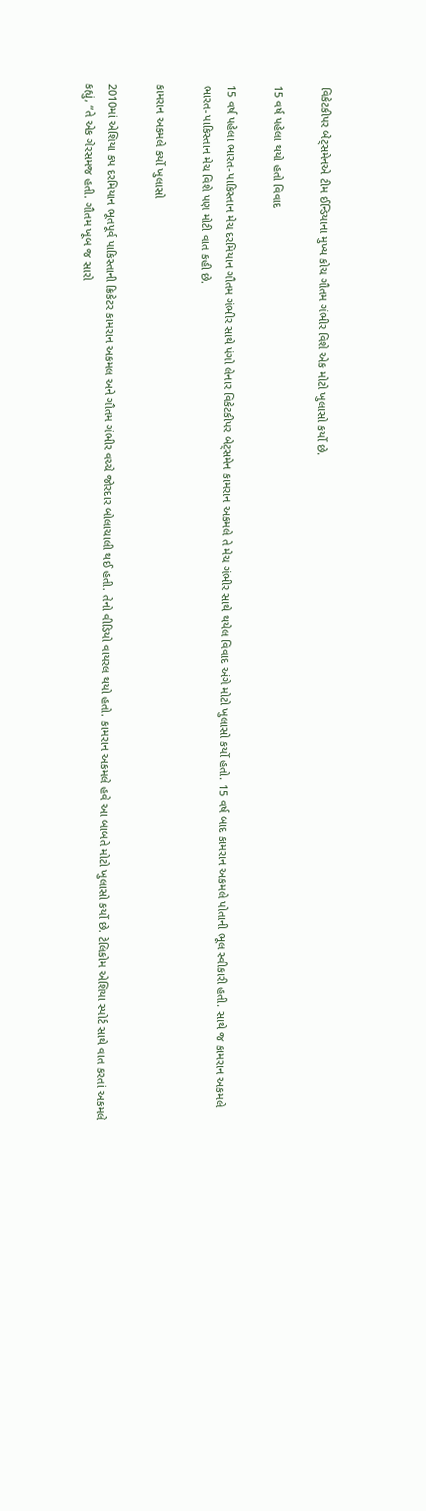વિકેટકીપર બેટ્સમેનએ ટીમ ઈન્ડિયાના મુખ્ય કોચ ગૌતમ ગંભીર વિશે એક મોટો ખુલાસો કર્યો છે.

15 વર્ષ પહેલા થયો હતો વિવાદ

15 વર્ષ પહેલા ભારત-પાકિસ્તાન મેચ દરમિયાન ગૌતમ ગંભીર સાથે પંગો લેનાર વિકેટકીપર બેટ્સમેન કામરાન અકમલે તે મેચ ગંભીર સાથે થયેલ વિવાદ અંગે મોટો ખુલાસો કર્યો હતો. 15 વર્ષ બાદ કામરાન અકમલે પોતાની ભૂલ સ્વીકારી હતી. સાથે જ કામરાન અકમલે ભારત-પાકિસ્તાન મેચ વિશે પણ મોટી વાત કહી છે.

કામરાન અકમલે કર્યો ખુલાસો

2010માં એશિયા કપ દરમિયાન ભૂતપૂર્વ પાકિસ્તાની ક્રિકેટર કામરાન અકમલ અને ગૌતમ ગંભીર વચ્ચે જોરદાર બોલાચાલી થઈ હતી. તેનો વીડિયો વાયરલ થયો હતો. કામરાન અકમલે હવે આ બાબતે મોટો ખુલાસો કર્યો છે. ટેલિકોમ એશિયા સ્પોર્ટ સાથે વાત કરતાં અકમલે કહ્યું, “તે એક ગેરસમજ હતી. ગૌતમ ખૂબ જ સારો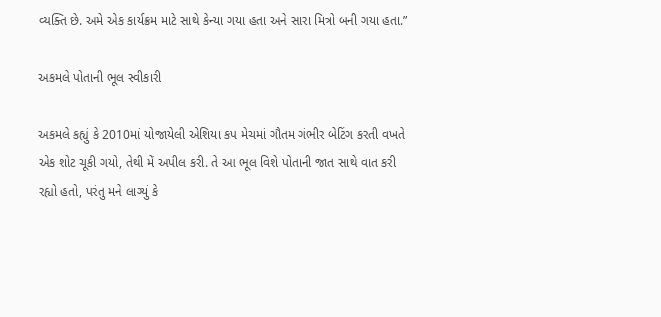વ્યક્તિ છે. અમે એક કાર્યક્રમ માટે સાથે કેન્યા ગયા હતા અને સારા મિત્રો બની ગયા હતા.”

અકમલે પોતાની ભૂલ સ્વીકારી

અકમલે કહ્યું કે 2010માં યોજાયેલી એશિયા કપ મેચમાં ગૌતમ ગંભીર બેટિંગ કરતી વખતે એક શોટ ચૂકી ગયો, તેથી મેં અપીલ કરી. તે આ ભૂલ વિશે પોતાની જાત સાથે વાત કરી રહ્યો હતો, પરંતુ મને લાગ્યું કે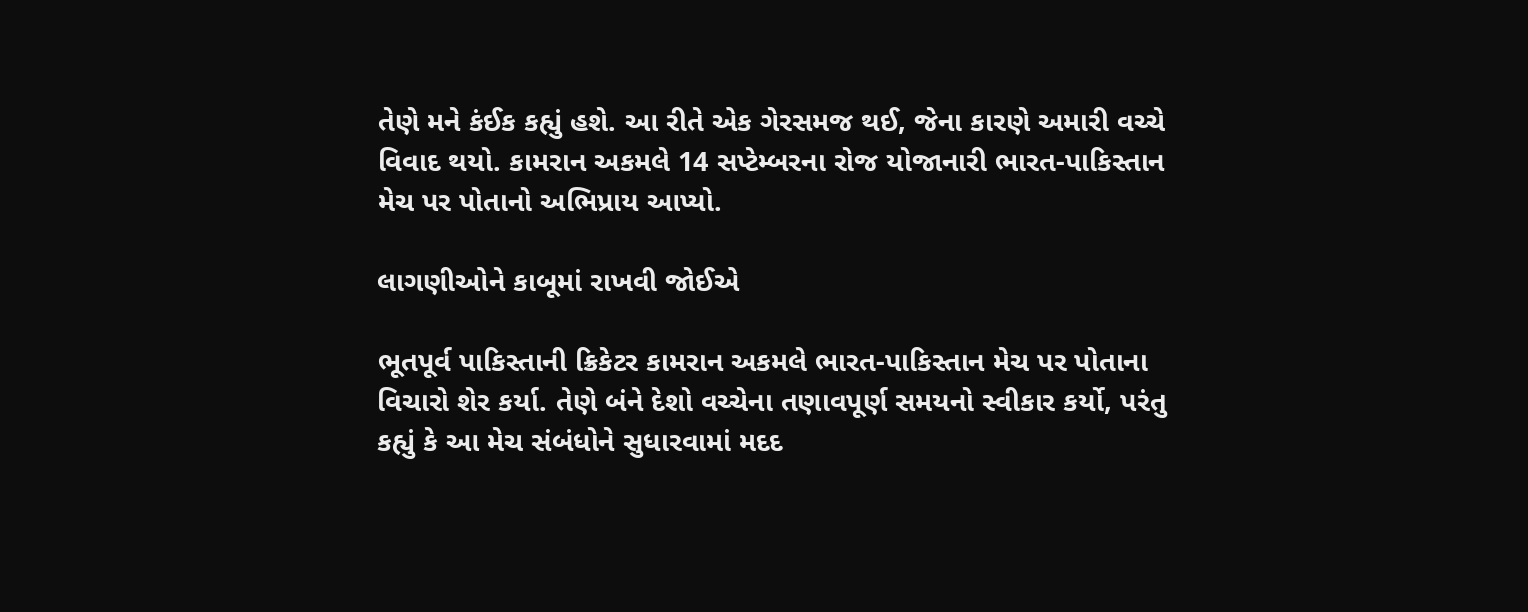તેણે મને કંઈક કહ્યું હશે. આ રીતે એક ગેરસમજ થઈ, જેના કારણે અમારી વચ્ચે વિવાદ થયો. કામરાન અકમલે 14 સપ્ટેમ્બરના રોજ યોજાનારી ભારત-પાકિસ્તાન મેચ પર પોતાનો અભિપ્રાય આપ્યો.

લાગણીઓને કાબૂમાં રાખવી જોઈએ

ભૂતપૂર્વ પાકિસ્તાની ક્રિકેટર કામરાન અકમલે ભારત-પાકિસ્તાન મેચ પર પોતાના વિચારો શેર કર્યા. તેણે બંને દેશો વચ્ચેના તણાવપૂર્ણ સમયનો સ્વીકાર કર્યો, પરંતુ કહ્યું કે આ મેચ સંબંધોને સુધારવામાં મદદ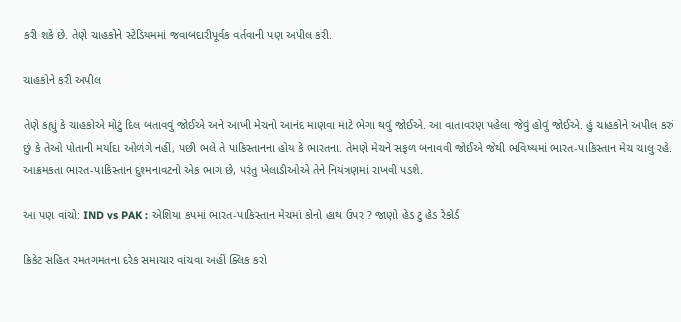કરી શકે છે. તેણે ચાહકોને સ્ટેડિયમમાં જવાબદારીપૂર્વક વર્તવાની પણ અપીલ કરી.

ચાહકોને કરી અપીલ

તેણે કહ્યું કે ચાહકોએ મોટું દિલ બતાવવું જોઈએ અને આખી મેચનો આનંદ માણવા માટે ભેગા થવું જોઈએ. આ વાતાવરણ પહેલા જેવું હોવું જોઈએ. હું ચાહકોને અપીલ કરું છું કે તેઓ પોતાની મર્યાદા ઓળંગે નહીં, પછી ભલે તે પાકિસ્તાનના હોય કે ભારતના. તેમણે મેચને સફળ બનાવવી જોઈએ જેથી ભવિષ્યમાં ભારત-પાકિસ્તાન મેચ ચાલુ રહે. આક્રમકતા ભારત-પાકિસ્તાન દુશ્મનાવટનો એક ભાગ છે, પરંતુ ખેલાડીઓએ તેને નિયંત્રણમાં રાખવી પડશે.

આ પણ વાંચો: IND vs PAK : એશિયા કપમાં ભારત-પાકિસ્તાન મેચમાં કોનો હાથ ઉપર ? જાણો હેડ ટુ હેડ રેકોર્ડ

ક્રિકેટ સહિત રમતગમતના દરેક સમાચાર વાંચવા અહીં ક્લિક કરો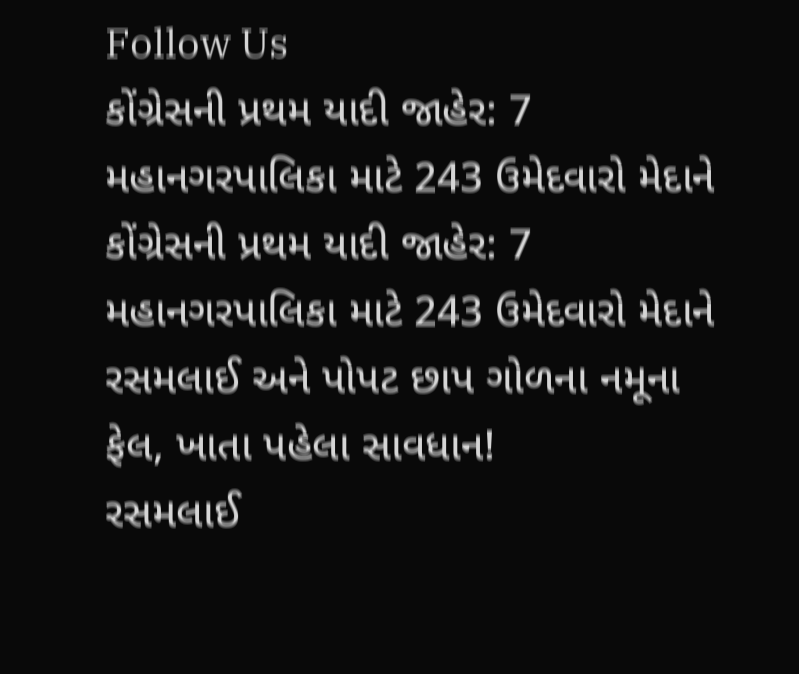Follow Us
કોંગ્રેસની પ્રથમ યાદી જાહેર: 7 મહાનગરપાલિકા માટે 243 ઉમેદવારો મેદાને
કોંગ્રેસની પ્રથમ યાદી જાહેર: 7 મહાનગરપાલિકા માટે 243 ઉમેદવારો મેદાને
રસમલાઈ અને પોપટ છાપ ગોળના નમૂના ફેલ, ખાતા પહેલા સાવધાન!
રસમલાઈ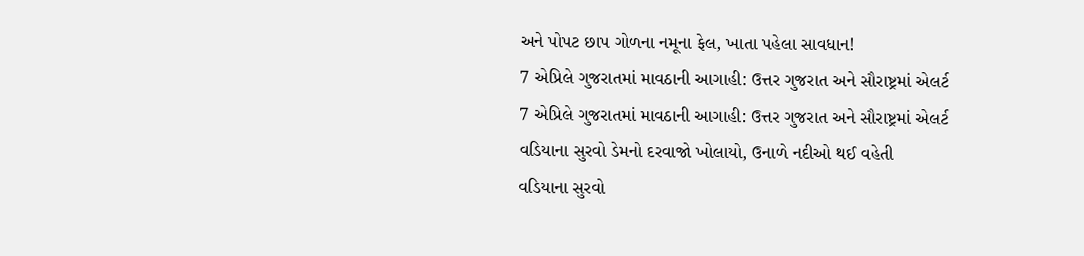અને પોપટ છાપ ગોળના નમૂના ફેલ, ખાતા પહેલા સાવધાન!
7 એપ્રિલે ગુજરાતમાં માવઠાની આગાહી: ઉત્તર ગુજરાત અને સૌરાષ્ટ્રમાં એલર્ટ
7 એપ્રિલે ગુજરાતમાં માવઠાની આગાહી: ઉત્તર ગુજરાત અને સૌરાષ્ટ્રમાં એલર્ટ
વડિયાના સુરવો ડેમનો દરવાજો ખોલાયો, ઉનાળે નદીઓ થઈ વહેતી
વડિયાના સુરવો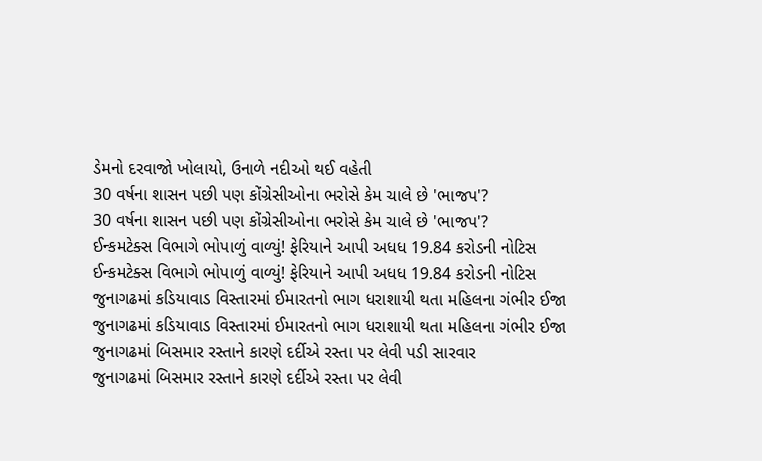ડેમનો દરવાજો ખોલાયો, ઉનાળે નદીઓ થઈ વહેતી
30 વર્ષના શાસન પછી પણ કોંગ્રેસીઓના ભરોસે કેમ ચાલે છે 'ભાજપ'?
30 વર્ષના શાસન પછી પણ કોંગ્રેસીઓના ભરોસે કેમ ચાલે છે 'ભાજપ'?
ઈન્કમટેક્સ વિભાગે ભોપાળું વાળ્યું! ફેરિયાને આપી અધધ 19.84 કરોડની નોટિસ
ઈન્કમટેક્સ વિભાગે ભોપાળું વાળ્યું! ફેરિયાને આપી અધધ 19.84 કરોડની નોટિસ
જુનાગઢમાં કડિયાવાડ વિસ્તારમાં ઈમારતનો ભાગ ધરાશાયી થતા મહિલના ગંભીર ઈજા
જુનાગઢમાં કડિયાવાડ વિસ્તારમાં ઈમારતનો ભાગ ધરાશાયી થતા મહિલના ગંભીર ઈજા
જુનાગઢમાં બિસમાર રસ્તાને કારણે દર્દીએ રસ્તા પર લેવી પડી સારવાર
જુનાગઢમાં બિસમાર રસ્તાને કારણે દર્દીએ રસ્તા પર લેવી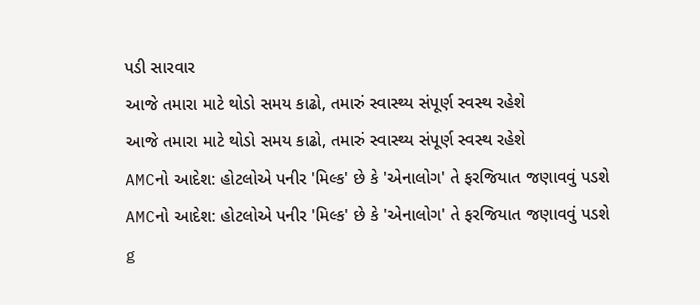પડી સારવાર
આજે તમારા માટે થોડો સમય કાઢો, તમારું સ્વાસ્થ્ય સંપૂર્ણ સ્વસ્થ રહેશે
આજે તમારા માટે થોડો સમય કાઢો, તમારું સ્વાસ્થ્ય સંપૂર્ણ સ્વસ્થ રહેશે
AMCનો આદેશ: હોટલોએ પનીર 'મિલ્ક' છે કે 'એનાલોગ' તે ફરજિયાત જણાવવું પડશે
AMCનો આદેશ: હોટલોએ પનીર 'મિલ્ક' છે કે 'એનાલોગ' તે ફરજિયાત જણાવવું પડશે
g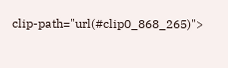clip-path="url(#clip0_868_265)">